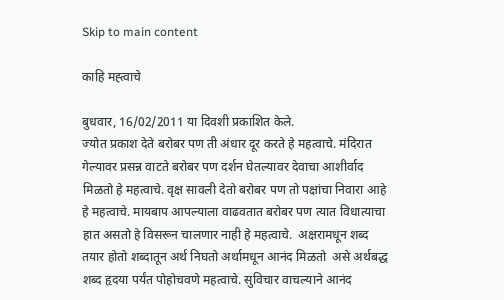Skip to main content

काहि मह्त्वाचे

बुधवार, 16/02/2011 या दिवशी प्रकाशित केले.
ज्योत प्रकाश देते बरोबर पण ती अंधार दूर करते हे महत्वाचे. मंदिरात गेल्यावर प्रसन्न वाटते बरोबर पण दर्शन घेतल्यावर देवाचा आशीर्वाद मिळतो हे महत्वाचे. वृक्ष सावली देतो बरोबर पण तो पक्षांचा निवारा आहे हे महत्वाचे. मायबाप आपल्याला वाढवतात बरोबर पण त्यात विधात्याचा हात असतो हे विसरून चालणार नाही हे महत्वाचे.  अक्षरामधून शब्द तयार होतो शब्दातून अर्थ निघतो अर्थामधून आनंद मिळतो  असे अर्थबद्ध शब्द हृदया पर्यंत पोहोचवणे महत्वाचे. सुविचार वाचल्याने आनंद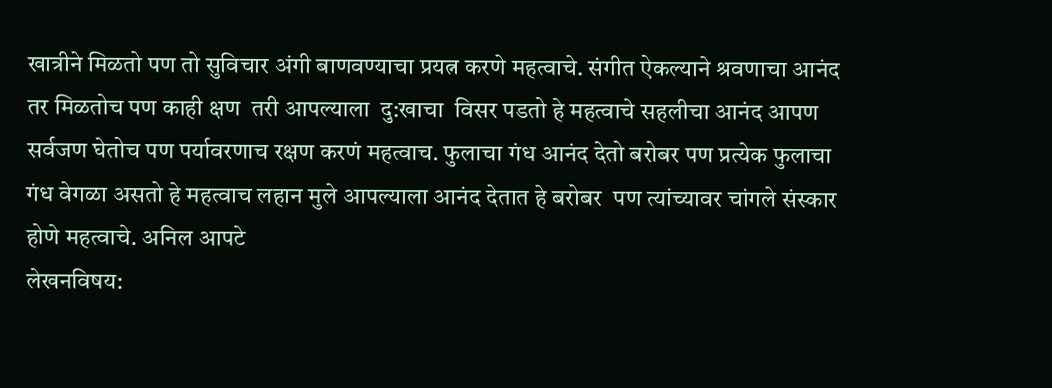खात्रीने मिळतो पण तो सुविचार अंगी बाणवण्याचा प्रयत्न करणे महत्वाचे. संगीत ऐकल्याने श्रवणाचा आनंद तर मिळतोच पण काही क्षण  तरी आपल्याला  दु:खाचा  विसर पडतो हे महत्वाचे सहलीचा आनंद आपण सर्वजण घेतोच पण पर्यावरणाच रक्षण करणं महत्वाच. फुलाचा गंध आनंद देतो बरोबर पण प्रत्येक फुलाचा गंध वेगळा असतो हे महत्वाच लहान मुले आपल्याला आनंद देतात हे बरोबर  पण त्यांच्यावर चांगले संस्कार होणे महत्वाचे. अनिल आपटे
लेखनविषय: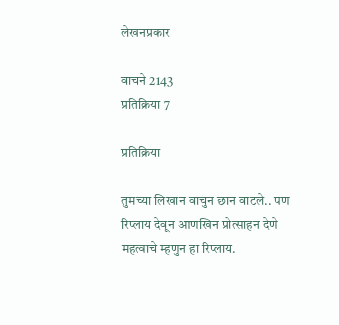लेखनप्रकार

वाचने 2143
प्रतिक्रिया 7

प्रतिक्रिया

तुमच्या लिखान वाचुन छान वाटले.. पण रिप्लाय देवून आणखिन प्रोत्साहन देणे महत्वाचे म्हणुन हा रिप्लाय.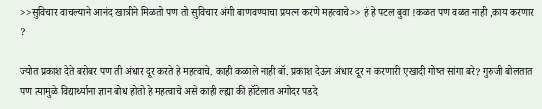>>सुविचार वाचल्याने आनंद खात्रीने मिळतो पण तो सुविचार अंगी बाणवण्याचा प्रयत्न करणे महत्वाचे>> हं हे पटल बुवा !कळत पण वळत नाही ,काय करणार ?

ज्योत प्रकाश देते बरोबर पण ती अंधार दूर करते हे महत्वाचे. काही कळाले नाही बॉ. प्रकाश देऊन अंधार दूर न करणारी एखादी गोष्त सांगा बरे? गुरुजी बोलतात पण त्यामुळे विद्यार्थ्याना ज्ञान बोध होतो हे महत्वाचे असे काही ल्ह्या की हॉटेलात अगोदर पडदे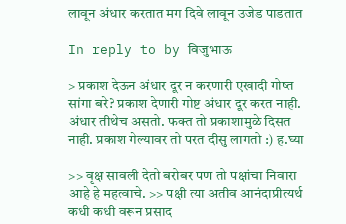लावून अंधार करतात मग दिवे लावून उजेड पाडतात

In reply to by विजुभाऊ

> प्रकाश देऊन अंधार दूर न करणारी एखादी गोष्त सांगा बरे? प्रकाश देणारी गोष्ट अंधार दूर करत नाही. अंधार तीथेच असतो. फक्त तो प्रकाशामुळे दिसत नाही. प्रकाश गेल्यावर तो परत दीसु लागतो :) ह.घ्या

>> वृक्ष सावली देतो बरोबर पण तो पक्षांचा निवारा आहे हे महत्वाचे. >> पक्षी त्या अतीव आनंदाप्रीत्यर्थ कधी कधी वरून प्रसाद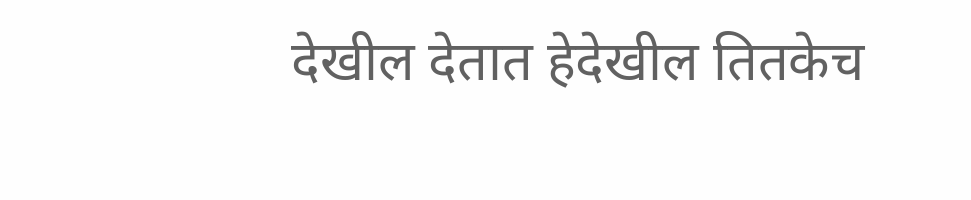देखील देतात हेदेखील तितकेच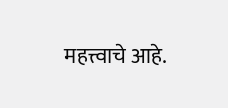महत्त्वाचे आहे.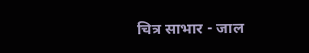चित्र साभार - जाल